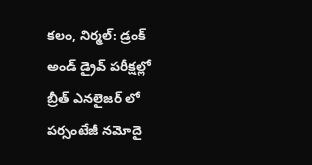కలం, నిర్మల్: డ్రంక్ అండ్ డ్రైవ్ పరీక్షల్లో బ్రీత్ ఎనలైజర్ లో పర్సంటేజీ నమోదై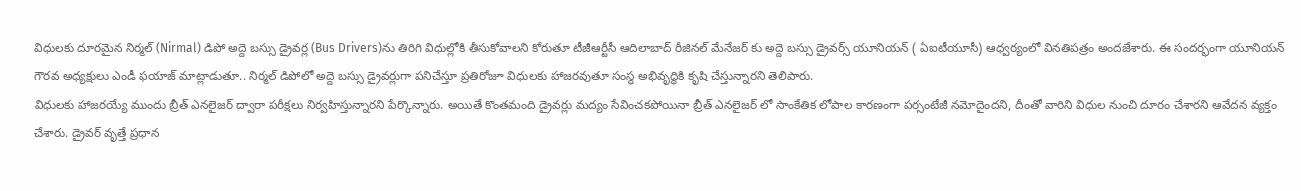విధులకు దూరమైన నిర్మల్ (Nirmal) డిపో అద్దె బస్సు డ్రైవర్ల (Bus Drivers)ను తిరిగి విధుల్లోకి తీసుకోవాలని కోరుతూ టీజీఆర్టీసీ ఆదిలాబాద్ రీజినల్ మేనేజర్ కు అద్దె బస్సు డ్రైవర్స్ యూనియన్ ( ఏఐటీయూసీ) ఆధ్వర్యంలో వినతిపత్రం అందజేశారు. ఈ సందర్భంగా యూనియన్ గౌరవ అధ్యక్షులు ఎండీ ఫయాజ్ మాట్లాడుతూ.. నిర్మల్ డిపోలో అద్దె బస్సు డ్రైవర్లుగా పనిచేస్తూ ప్రతిరోజూ విధులకు హాజరవుతూ సంస్థ అభివృద్ధికి కృషి చేస్తున్నారని తెలిపారు.
విధులకు హాజరయ్యే ముందు బ్రీత్ ఎనలైజర్ ద్వారా పరీక్షలు నిర్వహిస్తున్నారని పేర్కొన్నారు. అయితే కొంతమంది డ్రైవర్లు మద్యం సేవించకపోయినా బ్రీత్ ఎనలైజర్ లో సాంకేతిక లోపాల కారణంగా పర్సంటేజీ నమోదైందని, దీంతో వారిని విధుల నుంచి దూరం చేశారని ఆవేదన వ్యక్తం చేశారు. డ్రైవర్ వృత్తే ప్రధాన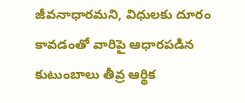జీవనాధారమని, విధులకు దూరం కావడంతో వారిపై ఆధారపడిన కుటుంబాలు తీవ్ర ఆర్థిక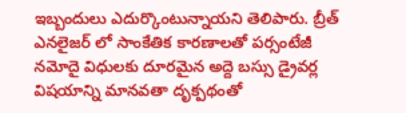ఇబ్బందులు ఎదుర్కొంటున్నాయని తెలిపారు. బ్రీత్ ఎనలైజర్ లో సాంకేతిక కారణాలతో పర్సంటేజీ నమోదై విధులకు దూరమైన అద్దె బస్సు డ్రైవర్ల విషయాన్ని మానవతా దృక్పథంతో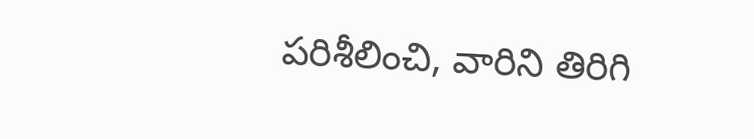పరిశీలించి, వారిని తిరిగి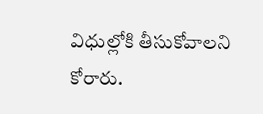విధుల్లోకి తీసుకోవాలని కోరారు.